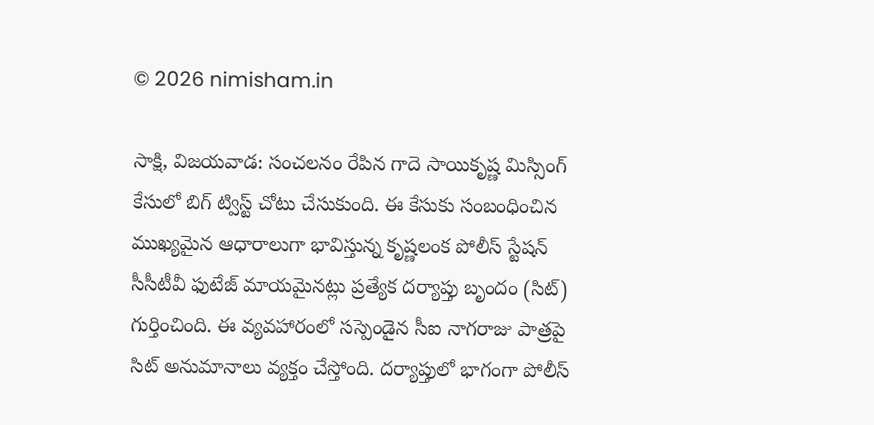© 2026 nimisham.in

సాక్షి, విజయవాడ: సంచలనం రేపిన గాదె సాయికృష్ణ మిస్సింగ్ కేసులో బిగ్ ట్విస్ట్ చోటు చేసుకుంది. ఈ కేసుకు సంబంధించిన ముఖ్యమైన ఆధారాలుగా భావిస్తున్న కృష్ణలంక పోలీస్ స్టేషన్ సీసీటీవీ ఫుటేజ్ మాయమైనట్లు ప్రత్యేక దర్యాప్తు బృందం (సిట్) గుర్తించింది. ఈ వ్యవహారంలో సస్పెండైన సీఐ నాగరాజు పాత్రపై సిట్ అనుమానాలు వ్యక్తం చేస్తోంది. దర్యాప్తులో భాగంగా పోలీస్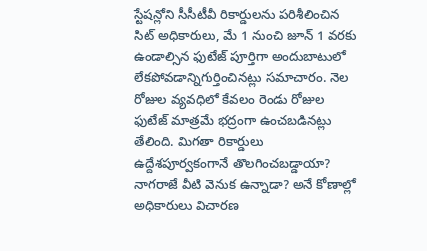స్టేషన్లోని సీసీటీవీ రికార్డులను పరిశీలించిన సిట్ అధికారులు, మే 1 నుంచి జూన్ 1 వరకు ఉండాల్సిన ఫుటేజ్ పూర్తిగా అందుబాటులో లేకపోవడాన్నిగుర్తించినట్లు సమాచారం. నెల రోజుల వ్యవధిలో కేవలం రెండు రోజుల ఫుటేజ్ మాత్రమే భద్రంగా ఉంచబడినట్లు తేలింది. మిగతా రికార్డులు ఉద్దేశపూర్వకంగానే తొలగించబడ్డాయా? నాగరాజే వీటి వెనుక ఉన్నాడా? అనే కోణాల్లో అధికారులు విచారణ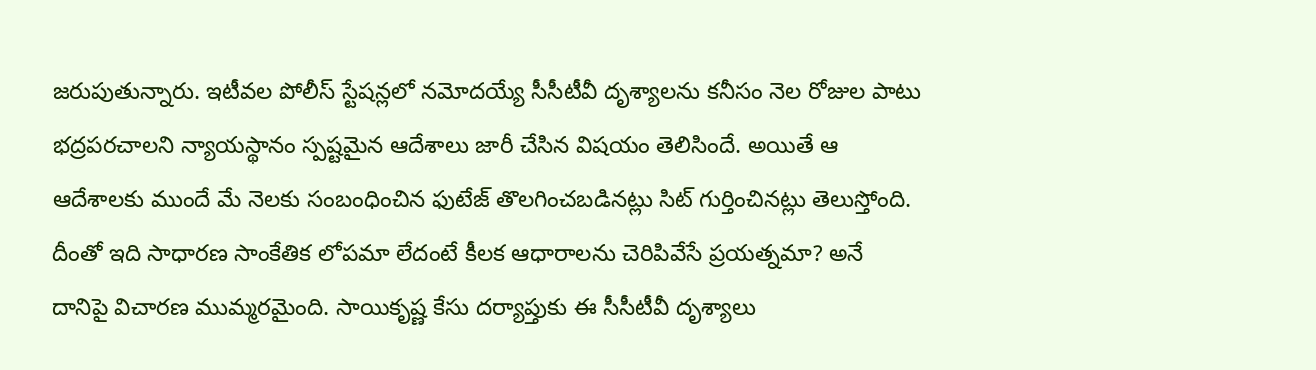జరుపుతున్నారు. ఇటీవల పోలీస్ స్టేషన్లలో నమోదయ్యే సీసీటీవీ దృశ్యాలను కనీసం నెల రోజుల పాటు భద్రపరచాలని న్యాయస్థానం స్పష్టమైన ఆదేశాలు జారీ చేసిన విషయం తెలిసిందే. అయితే ఆ ఆదేశాలకు ముందే మే నెలకు సంబంధించిన ఫుటేజ్ తొలగించబడినట్లు సిట్ గుర్తించినట్లు తెలుస్తోంది. దీంతో ఇది సాధారణ సాంకేతిక లోపమా లేదంటే కీలక ఆధారాలను చెరిపివేసే ప్రయత్నమా? అనే దానిపై విచారణ ముమ్మరమైంది. సాయికృష్ణ కేసు దర్యాప్తుకు ఈ సీసీటీవీ దృశ్యాలు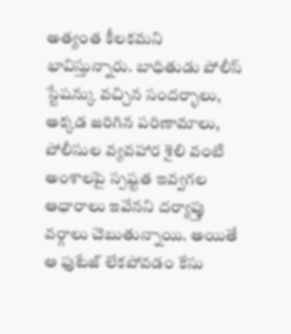అత్యంత కీలకమని భావిస్తున్నారు. బాధితుడు పోలీస్ స్టేషన్కు వచ్చిన సందర్భాలు, అక్కడ జరిగిన పరిణామాలు, పోలీసుల వ్యవహార శైలి వంటి అంశాలపై స్పష్టత ఇవ్వగల ఆధారాలు ఇవేనని దర్యాప్తు వర్గాలు చెబుతున్నాయి. అయితే ఆ ఫుటేజ్ లేకపోవడం కేసు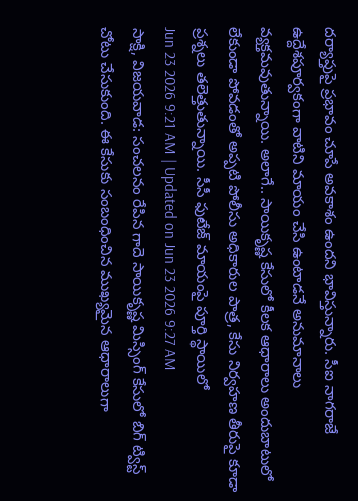దర్యాప్తుపై ప్రభావం చూపే అవకాశం ఉందని భావిస్తున్నారు. సీఐ నాగరాజే ఉద్దేశపూర్వకంగా వాటిని మాయం చేసి ఉంటాడనే అనుమానాలు వ్యక్తమవుతున్నాయి. అలాగే.. సాయికృష్ణ కేసులో కీలక ఆధారాలు అందుబాటులో లేకుండా పోవడంతో అప్పటి పోలీసు అధికారుల పాత్ర, కేసు నిర్వహణ తీరుపై కూడా ప్రశ్నలు తలెత్తుతున్నాయి. సీసీ ఫుటేజ్ మాయంపై పూర్తి స్థాయిలో
Jun 23 2026 9:21 AM | Updated on Jun 23 2026 9:27 AM
సాక్షి, విజయవాడ: సంచలనం రేపిన గాదె సాయికృష్ణ మిస్సింగ్ కేసులో బిగ్ ట్విస్ట్ చోటు చేసుకుంది. ఈ కేసుకు సంబంధించిన ముఖ్యమైన ఆధారాలుగా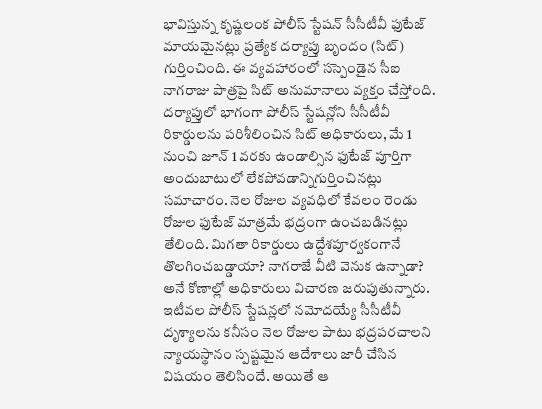భావిస్తున్న కృష్ణలంక పోలీస్ స్టేషన్ సీసీటీవీ ఫుటేజ్ మాయమైనట్లు ప్రత్యేక దర్యాప్తు బృందం (సిట్) గుర్తించింది. ఈ వ్యవహారంలో సస్పెండైన సీఐ నాగరాజు పాత్రపై సిట్ అనుమానాలు వ్యక్తం చేస్తోంది.
దర్యాప్తులో భాగంగా పోలీస్ స్టేషన్లోని సీసీటీవీ రికార్డులను పరిశీలించిన సిట్ అధికారులు, మే 1 నుంచి జూన్ 1 వరకు ఉండాల్సిన ఫుటేజ్ పూర్తిగా అందుబాటులో లేకపోవడాన్నిగుర్తించినట్లు సమాచారం. నెల రోజుల వ్యవధిలో కేవలం రెండు రోజుల ఫుటేజ్ మాత్రమే భద్రంగా ఉంచబడినట్లు తేలింది. మిగతా రికార్డులు ఉద్దేశపూర్వకంగానే తొలగించబడ్డాయా? నాగరాజే వీటి వెనుక ఉన్నాడా? అనే కోణాల్లో అధికారులు విచారణ జరుపుతున్నారు.
ఇటీవల పోలీస్ స్టేషన్లలో నమోదయ్యే సీసీటీవీ దృశ్యాలను కనీసం నెల రోజుల పాటు భద్రపరచాలని న్యాయస్థానం స్పష్టమైన ఆదేశాలు జారీ చేసిన విషయం తెలిసిందే. అయితే ఆ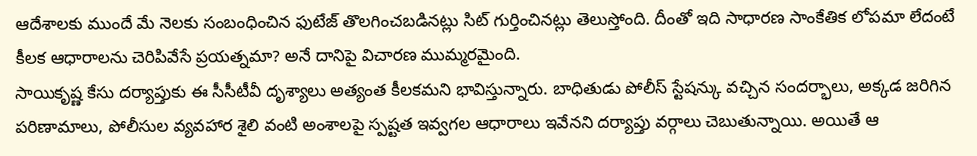ఆదేశాలకు ముందే మే నెలకు సంబంధించిన ఫుటేజ్ తొలగించబడినట్లు సిట్ గుర్తించినట్లు తెలుస్తోంది. దీంతో ఇది సాధారణ సాంకేతిక లోపమా లేదంటే కీలక ఆధారాలను చెరిపివేసే ప్రయత్నమా? అనే దానిపై విచారణ ముమ్మరమైంది.
సాయికృష్ణ కేసు దర్యాప్తుకు ఈ సీసీటీవీ దృశ్యాలు అత్యంత కీలకమని భావిస్తున్నారు. బాధితుడు పోలీస్ స్టేషన్కు వచ్చిన సందర్భాలు, అక్కడ జరిగిన పరిణామాలు, పోలీసుల వ్యవహార శైలి వంటి అంశాలపై స్పష్టత ఇవ్వగల ఆధారాలు ఇవేనని దర్యాప్తు వర్గాలు చెబుతున్నాయి. అయితే ఆ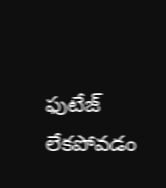ఫుటేజ్ లేకపోవడం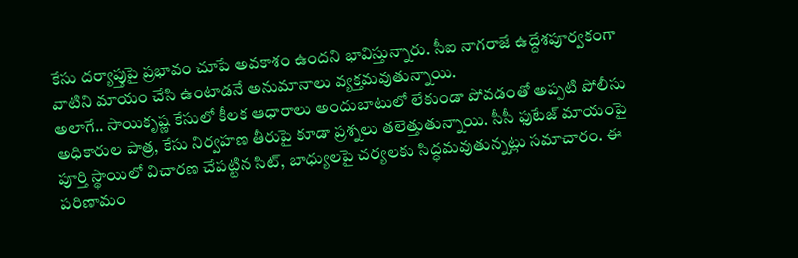కేసు దర్యాప్తుపై ప్రభావం చూపే అవకాశం ఉందని భావిస్తున్నారు. సీఐ నాగరాజే ఉద్దేశపూర్వకంగా వాటిని మాయం చేసి ఉంటాడనే అనుమానాలు వ్యక్తమవుతున్నాయి.
అలాగే.. సాయికృష్ణ కేసులో కీలక ఆధారాలు అందుబాటులో లేకుండా పోవడంతో అప్పటి పోలీసు అధికారుల పాత్ర, కేసు నిర్వహణ తీరుపై కూడా ప్రశ్నలు తలెత్తుతున్నాయి. సీసీ ఫుటేజ్ మాయంపై పూర్తి స్థాయిలో విచారణ చేపట్టిన సిట్, బాధ్యులపై చర్యలకు సిద్ధమవుతున్నట్లు సమాచారం. ఈ పరిణామం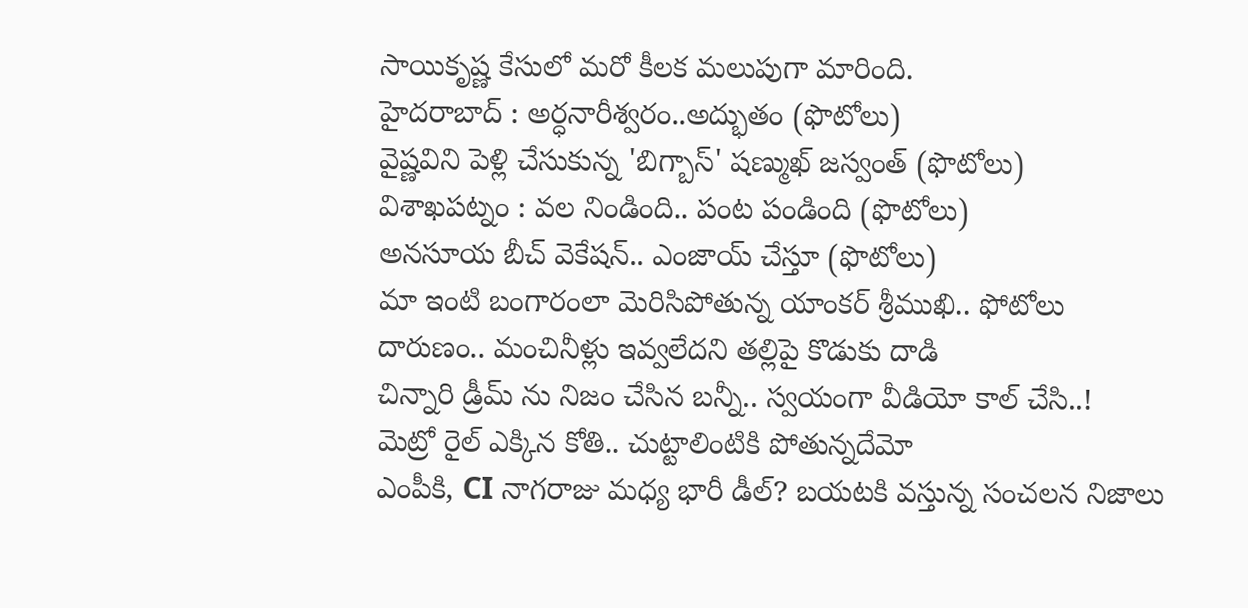సాయికృష్ణ కేసులో మరో కీలక మలుపుగా మారింది.
హైదరాబాద్ : అర్ధనారీశ్వరం..అద్భుతం (ఫొటోలు)
వైష్ణవిని పెళ్లి చేసుకున్న 'బిగ్బాస్' షణ్ముఖ్ జస్వంత్ (ఫొటోలు)
విశాఖపట్నం : వల నిండింది.. పంట పండింది (ఫొటోలు)
అనసూయ బీచ్ వెకేషన్.. ఎంజాయ్ చేస్తూ (ఫొటోలు)
మా ఇంటి బంగారంలా మెరిసిపోతున్న యాంకర్ శ్రీముఖి.. ఫోటోలు
దారుణం.. మంచినీళ్లు ఇవ్వలేదని తల్లిపై కొడుకు దాడి
చిన్నారి డ్రీమ్ ను నిజం చేసిన బన్నీ.. స్వయంగా వీడియో కాల్ చేసి..!
మెట్రో రైల్ ఎక్కిన కోతి.. చుట్టాలింటికి పోతున్నదేమో
ఎంపీకి, CI నాగరాజు మధ్య భారీ డీల్? బయటకి వస్తున్న సంచలన నిజాలు